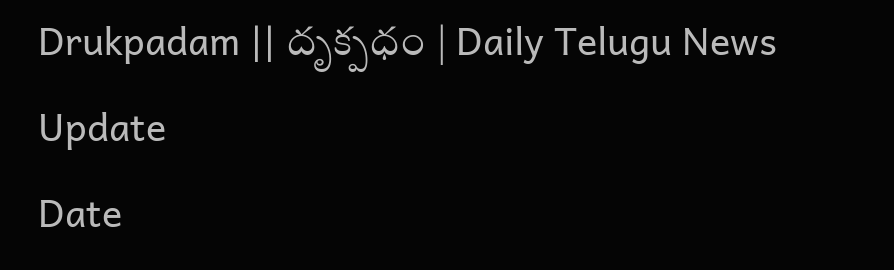Drukpadam || దృక్పధం | Daily Telugu News Update
Date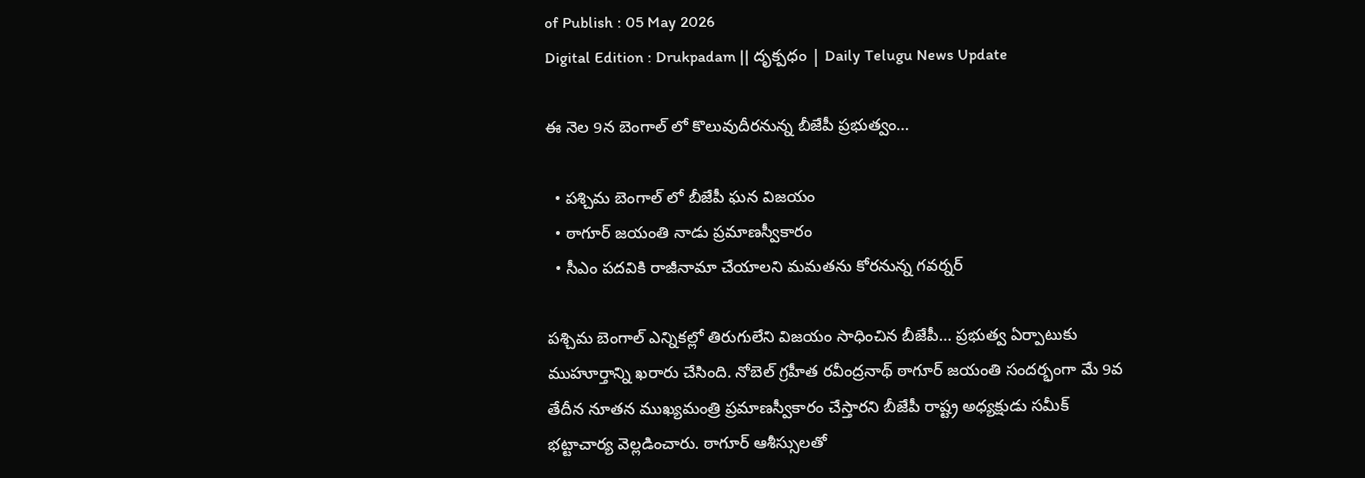of Publish : 05 May 2026
Digital Edition : Drukpadam || దృక్పధం | Daily Telugu News Update

ఈ నెల 9న బెంగాల్ లో కొలువుదీరనున్న బీజేపీ ప్రభుత్వం…

  • పశ్చిమ బెంగాల్ లో బీజేపీ ఘన విజయం
  • ఠాగూర్ జయంతి నాడు ప్రమాణస్వీకారం
  • సీఎం పదవికి రాజీనామా చేయాలని మమతను కోరనున్న గవర్నర్

పశ్చిమ బెంగాల్ ఎన్నికల్లో తిరుగులేని విజయం సాధించిన బీజేపీ… ప్రభుత్వ ఏర్పాటుకు ముహూర్తాన్ని ఖరారు చేసింది. నోబెల్ గ్రహీత రవీంద్రనాథ్ ఠాగూర్ జయంతి సందర్భంగా మే 9వ తేదీన నూతన ముఖ్యమంత్రి ప్రమాణస్వీకారం చేస్తారని బీజేపీ రాష్ట్ర అధ్యక్షుడు సమీక్ భట్టాచార్య వెల్లడించారు. ఠాగూర్ ఆశీస్సులతో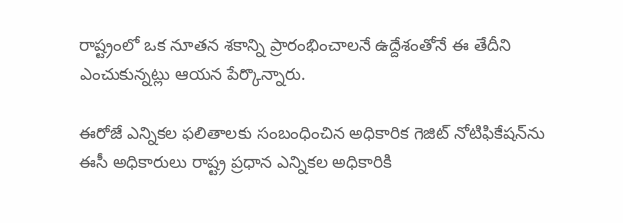రాష్ట్రంలో ఒక నూతన శకాన్ని ప్రారంభించాలనే ఉద్దేశంతోనే ఈ తేదీని ఎంచుకున్నట్లు ఆయన పేర్కొన్నారు.

ఈరోజే ఎన్నికల ఫలితాలకు సంబంధించిన అధికారిక గెజిట్ నోటిఫికేషన్‌ను ఈసీ అధికారులు రాష్ట్ర ప్రధాన ఎన్నికల అధికారికి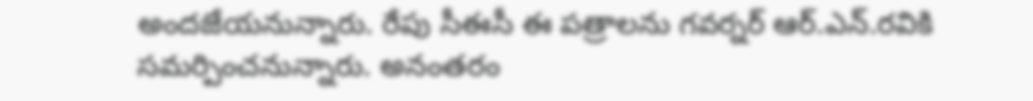అందజేయనున్నారు. రేపు సీఈసీ ఈ పత్రాలను గవర్నర్ ఆర్.ఎన్.రవికి సమర్పించనున్నారు. అనంతరం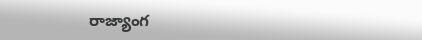రాజ్యాంగ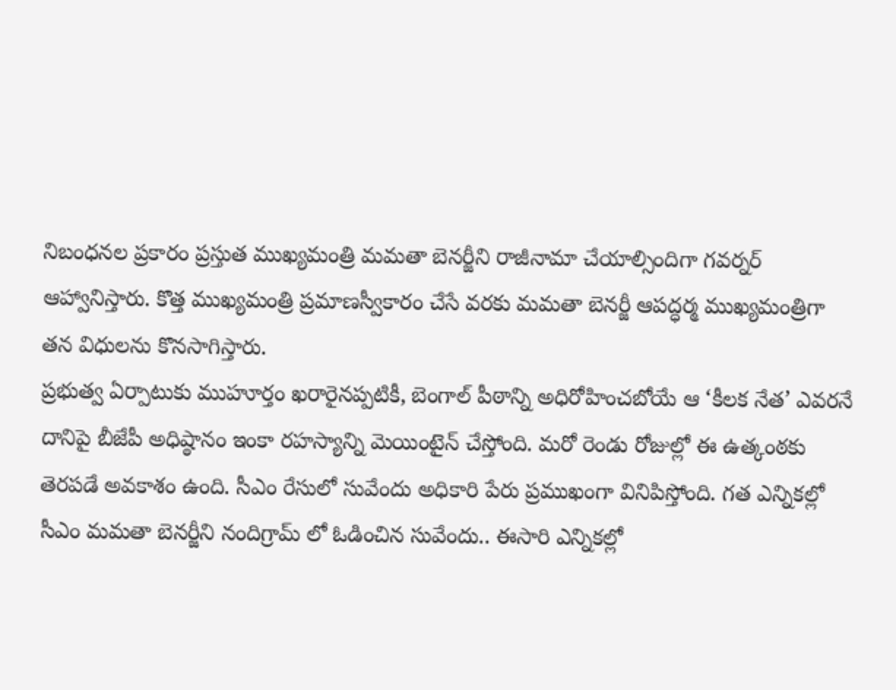నిబంధనల ప్రకారం ప్రస్తుత ముఖ్యమంత్రి మమతా బెనర్జీని రాజీనామా చేయాల్సిందిగా గవర్నర్ ఆహ్వానిస్తారు. కొత్త ముఖ్యమంత్రి ప్రమాణస్వీకారం చేసే వరకు మమతా బెనర్జీ ఆపద్ధర్మ ముఖ్యమంత్రిగా తన విధులను కొనసాగిస్తారు.
ప్రభుత్వ ఏర్పాటుకు ముహూర్తం ఖరారైనప్పటికీ, బెంగాల్ పీఠాన్ని అధిరోహించబోయే ఆ ‘కీలక నేత’ ఎవరనే దానిపై బీజేపీ అధిష్ఠానం ఇంకా రహస్యాన్ని మెయింటైన్ చేస్తోంది. మరో రెండు రోజుల్లో ఈ ఉత్కంఠకు తెరపడే అవకాశం ఉంది. సీఎం రేసులో సువేందు అధికారి పేరు ప్రముఖంగా వినిపిస్తోంది. గత ఎన్నికల్లో సీఎం మమతా బెనర్జీని నందిగ్రామ్ లో ఓడించిన సువేందు.. ఈసారి ఎన్నికల్లో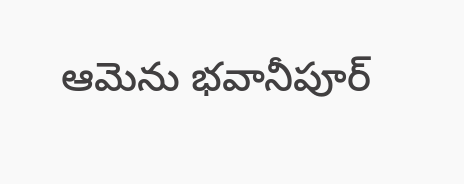ఆమెను భవానీపూర్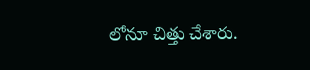లోనూ చిత్తు చేశారు.